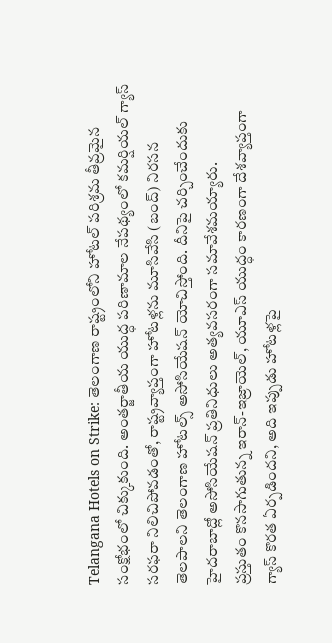Telangana Hotels on Strike: తెలంగాణ రాష్ట్రంలోని హోటల్ పరిశ్రమ తీవ్రమైన సంక్షోభంలో చిక్కుకుంది. అంతర్జాతీయ యుద్ధ పరిణామాల నేపథ్యంలో కమర్షియల్ గ్యాస్ సరఫరా నిలిచిపోవడంతో, రాష్ట్రవ్యాప్తంగా హోటళ్లను మూసివేసి (బంద్) నిరసన తెలపాలని తెలంగాణ హోటల్స్ అసోసియేషన్ యోచిస్తోంది. దీనిపై చర్చించేందుకు హైదరాబాద్లో అసోసియేషన్ ప్రతినిధులు అత్యవసరంగా సమావేశమయ్యారు.
ప్రస్తుతం కొనసాగుతున్న ఇరాన్-ఇజ్రాయెల్, యూఎస్ యుద్ధం కారణంగా దేశవ్యాప్తంగా గ్యాస్ కొరత ఏర్పడిందని, అది ఇప్పుడు హోటళ్లపై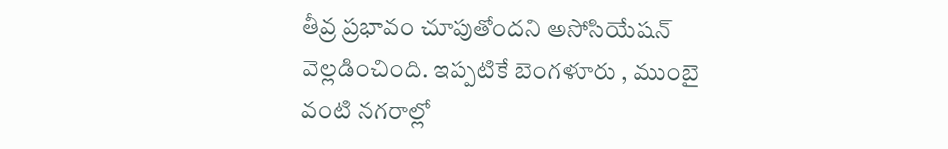తీవ్ర ప్రభావం చూపుతోందని అసోసియేషన్ వెల్లడించింది. ఇప్పటికే బెంగళూరు , ముంబై వంటి నగరాల్లో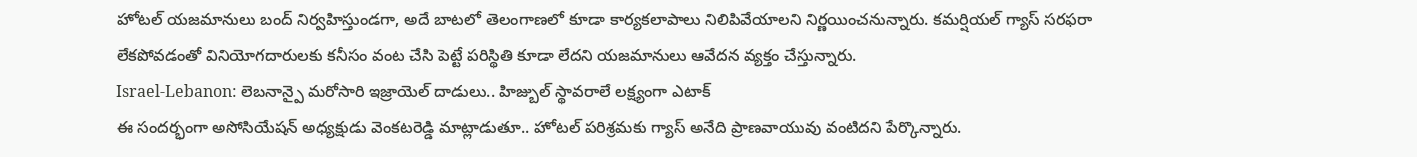హోటల్ యజమానులు బంద్ నిర్వహిస్తుండగా, అదే బాటలో తెలంగాణలో కూడా కార్యకలాపాలు నిలిపివేయాలని నిర్ణయించనున్నారు. కమర్షియల్ గ్యాస్ సరఫరా లేకపోవడంతో వినియోగదారులకు కనీసం వంట చేసి పెట్టే పరిస్థితి కూడా లేదని యజమానులు ఆవేదన వ్యక్తం చేస్తున్నారు.
Israel-Lebanon: లెబనాన్పై మరోసారి ఇజ్రాయెల్ దాడులు.. హిజ్బుల్ స్థావరాలే లక్ష్యంగా ఎటాక్
ఈ సందర్భంగా అసోసియేషన్ అధ్యక్షుడు వెంకటరెడ్డి మాట్లాడుతూ.. హోటల్ పరిశ్రమకు గ్యాస్ అనేది ప్రాణవాయువు వంటిదని పేర్కొన్నారు.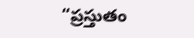“ప్రస్తుతం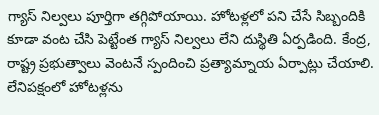గ్యాస్ నిల్వలు పూర్తిగా తగ్గిపోయాయి. హోటళ్లలో పని చేసే సిబ్బందికి కూడా వంట చేసి పెట్టేంత గ్యాస్ నిల్వలు లేని దుస్థితి ఏర్పడింది. కేంద్ర, రాష్ట్ర ప్రభుత్వాలు వెంటనే స్పందించి ప్రత్యామ్నాయ ఏర్పాట్లు చేయాలి. లేనిపక్షంలో హోటళ్లను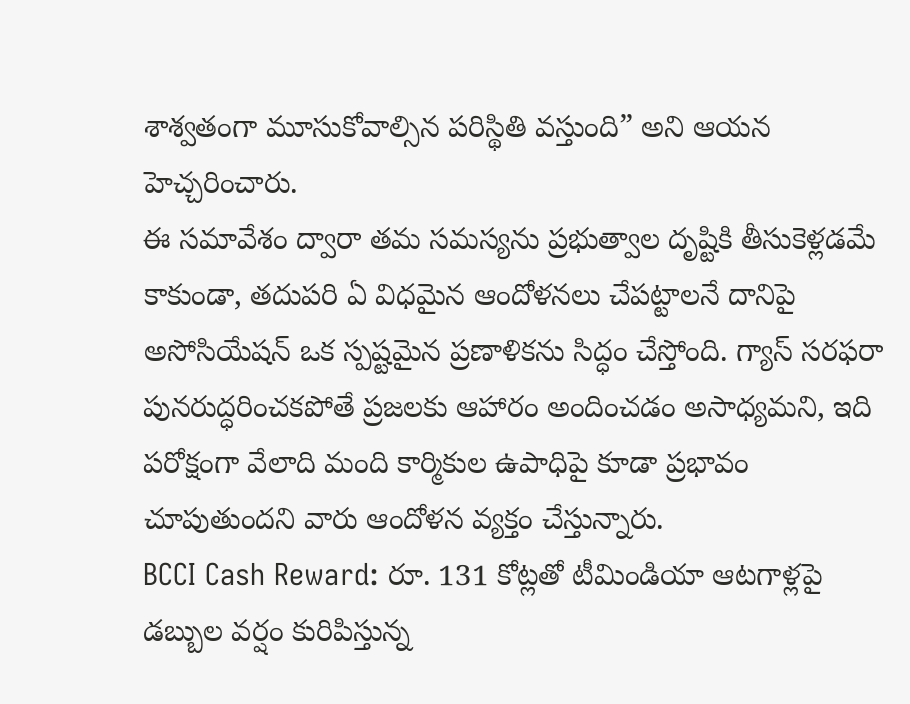శాశ్వతంగా మూసుకోవాల్సిన పరిస్థితి వస్తుంది” అని ఆయన హెచ్చరించారు.
ఈ సమావేశం ద్వారా తమ సమస్యను ప్రభుత్వాల దృష్టికి తీసుకెళ్లడమే కాకుండా, తదుపరి ఏ విధమైన ఆందోళనలు చేపట్టాలనే దానిపై అసోసియేషన్ ఒక స్పష్టమైన ప్రణాళికను సిద్ధం చేస్తోంది. గ్యాస్ సరఫరా పునరుద్ధరించకపోతే ప్రజలకు ఆహారం అందించడం అసాధ్యమని, ఇది పరోక్షంగా వేలాది మంది కార్మికుల ఉపాధిపై కూడా ప్రభావం చూపుతుందని వారు ఆందోళన వ్యక్తం చేస్తున్నారు.
BCCI Cash Reward: రూ. 131 కోట్లతో టీమిండియా ఆటగాళ్లపై డబ్బుల వర్షం కురిపిస్తున్న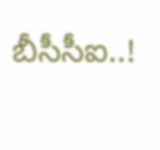బీసీసీఐ..!